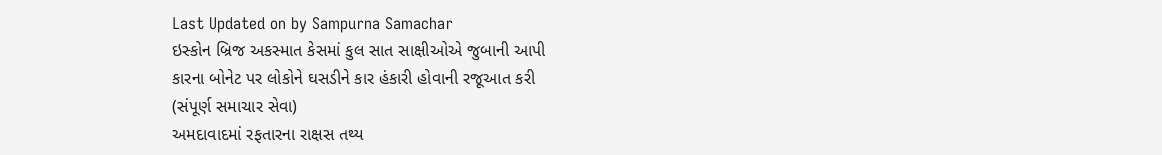Last Updated on by Sampurna Samachar
ઇસ્કોન બ્રિજ અકસ્માત કેસમાં કુલ સાત સાક્ષીઓએ જુબાની આપી
કારના બોનેટ પર લોકોને ઘસડીને કાર હંકારી હોવાની રજૂઆત કરી
(સંપૂર્ણ સમાચાર સેવા)
અમદાવાદમાં રફતારના રાક્ષસ તથ્ય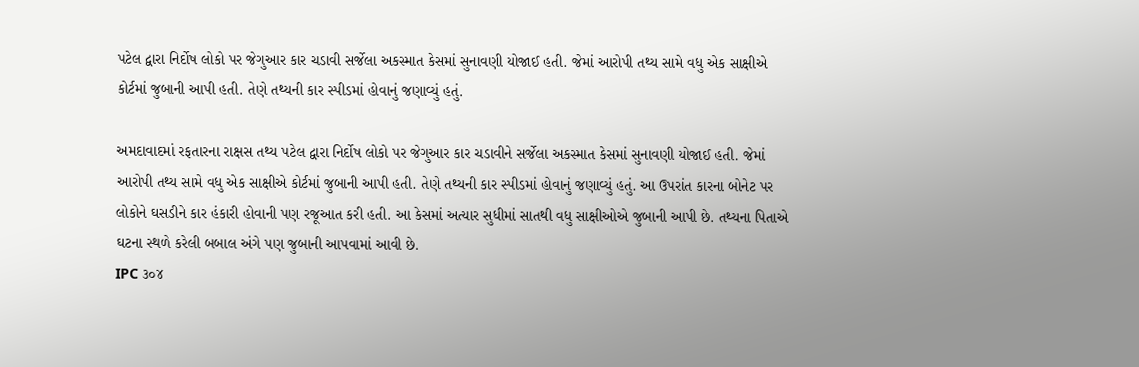પટેલ દ્વારા નિર્દોષ લોકો પર જેગુઆર કાર ચડાવી સર્જેલા અકસ્માત કેસમાં સુનાવણી યોજાઈ હતી. જેમાં આરોપી તથ્ય સામે વધુ એક સાક્ષીએ કોર્ટમાં જુબાની આપી હતી. તેણે તથ્યની કાર સ્પીડમાં હોવાનું જણાવ્યું હતું.

અમદાવાદમાં રફતારના રાક્ષસ તથ્ય પટેલ દ્વારા નિર્દોષ લોકો પર જેગુઆર કાર ચડાવીને સર્જેલા અકસ્માત કેસમાં સુનાવણી યોજાઈ હતી. જેમાં આરોપી તથ્ય સામે વધુ એક સાક્ષીએ કોર્ટમાં જુબાની આપી હતી. તેણે તથ્યની કાર સ્પીડમાં હોવાનું જણાવ્યું હતું. આ ઉપરાંત કારના બોનેટ પર લોકોને ઘસડીને કાર હંકારી હોવાની પણ રજૂઆત કરી હતી. આ કેસમાં અત્યાર સુધીમાં સાતથી વધુ સાક્ષીઓએ જુબાની આપી છે. તથ્યના પિતાએ ઘટના સ્થળે કરેલી બબાલ અંગે પણ જુબાની આપવામાં આવી છે.
IPC ૩૦૪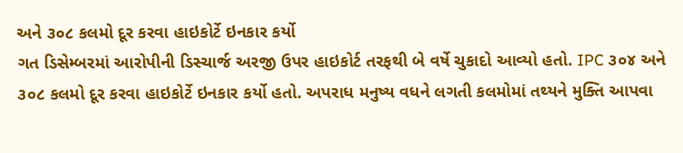અને ૩૦૮ કલમો દૂર કરવા હાઇકોર્ટે ઇનકાર કર્યો
ગત ડિસેમ્બરમાં આરોપીની ડિસ્ચાર્જ અરજી ઉપર હાઇકોર્ટ તરફથી બે વર્ષે ચુકાદો આવ્યો હતો. IPC ૩૦૪ અને ૩૦૮ કલમો દૂર કરવા હાઇકોર્ટે ઇનકાર કર્યો હતો. અપરાધ મનુષ્ય વધને લગતી કલમોમાં તથ્યને મુક્તિ આપવા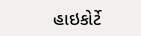હાઇકોર્ટે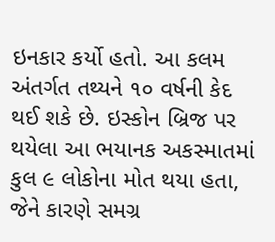ઇનકાર કર્યો હતો. આ કલમ અંતર્ગત તથ્યને ૧૦ વર્ષની કેદ થઈ શકે છે. ઇસ્કોન બ્રિજ પર થયેલા આ ભયાનક અકસ્માતમાં કુલ ૯ લોકોના મોત થયા હતા, જેને કારણે સમગ્ર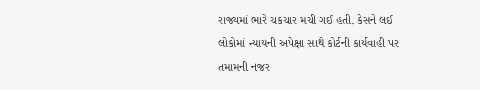રાજ્યમાં ભારે ચકચાર મચી ગઈ હતી. કેસને લઈ લોકોમાં ન્યાયની અપેક્ષા સાથે કોર્ટની કાર્યવાહી પર તમામની નજર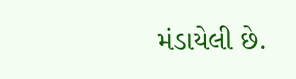મંડાયેલી છે.